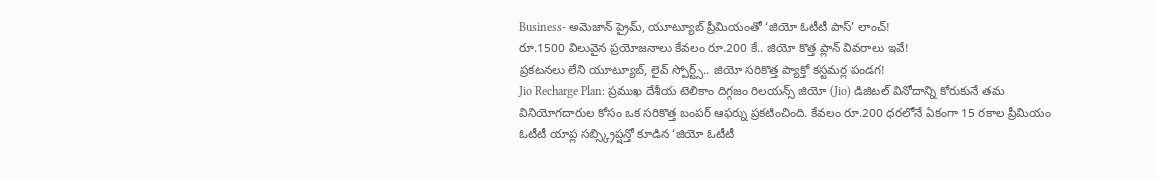Business- అమెజాన్ ప్రైమ్, యూట్యూబ్ ప్రీమియంతో ‘జియో ఓటీటీ పాస్’ లాంచ్!
రూ.1500 విలువైన ప్రయోజనాలు కేవలం రూ.200 కే.. జియో కొత్త ప్లాన్ వివరాలు ఇవే!
ప్రకటనలు లేని యూట్యూబ్, లైవ్ స్పోర్ట్స్.. జియో సరికొత్త ప్యాక్తో కస్టమర్ల పండగ!
Jio Recharge Plan: ప్రముఖ దేశీయ టెలికాం దిగ్గజం రిలయన్స్ జియో (Jio) డిజిటల్ వినోదాన్ని కోరుకునే తమ వినియోగదారుల కోసం ఒక సరికొత్త బంపర్ ఆఫర్ను ప్రకటించింది. కేవలం రూ.200 ధరలోనే ఏకంగా 15 రకాల ప్రీమియం ఓటీటీ యాప్ల సబ్స్క్రిప్షన్తో కూడిన ‘జియో ఓటీటీ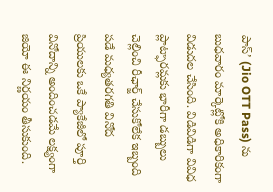పాస్’ (Jio OTT Pass) ను బుధవారం మార్కెట్లోకి అధికారికంగా విడుదల చేసింది. విడివిడిగా వివిధ ప్లాట్ఫారమ్లకు భారీగా డబ్బులు చెల్లించి రీఛార్జ్ చేసుకోలేక ఇబ్బంది పడే మధ్యతరగతి వినోద ప్రియులకు ఒకే ప్యాకేజీలో పూర్తి వినోదాన్ని అందించడమే లక్ష్యంగా జియో ఈ నిర్ణయం తీసుకుంది.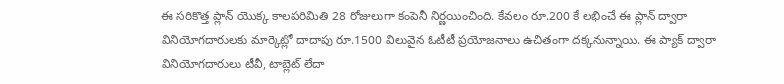ఈ సరికొత్త ప్లాన్ యొక్క కాలపరిమితి 28 రోజులుగా కంపెనీ నిర్ణయించింది. కేవలం రూ.200 కే లభించే ఈ ప్లాన్ ద్వారా వినియోగదారులకు మార్కెట్లో దాదాపు రూ.1500 విలువైన ఓటీటీ ప్రయోజనాలు ఉచితంగా దక్కనున్నాయి. ఈ ప్యాక్ ద్వారా వినియోగదారులు టీవీ, టాబ్లెట్ లేదా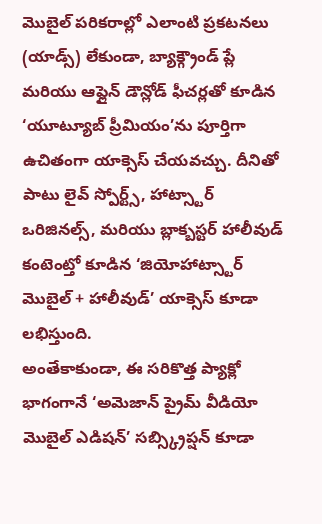మొబైల్ పరికరాల్లో ఎలాంటి ప్రకటనలు (యాడ్స్) లేకుండా, బ్యాక్గ్రౌండ్ ప్లే మరియు ఆఫ్లైన్ డౌన్లోడ్ ఫీచర్లతో కూడిన ‘యూట్యూబ్ ప్రీమియం’ను పూర్తిగా ఉచితంగా యాక్సెస్ చేయవచ్చు. దీనితో పాటు లైవ్ స్పోర్ట్స్, హాట్స్టార్ ఒరిజినల్స్, మరియు బ్లాక్బస్టర్ హాలీవుడ్ కంటెంట్తో కూడిన ‘జియోహాట్స్టార్ మొబైల్ + హాలీవుడ్’ యాక్సెస్ కూడా లభిస్తుంది.
అంతేకాకుండా, ఈ సరికొత్త ప్యాక్లో భాగంగానే ‘అమెజాన్ ప్రైమ్ వీడియో మొబైల్ ఎడిషన్’ సబ్స్క్రిప్షన్ కూడా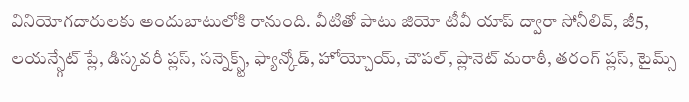వినియోగదారులకు అందుబాటులోకి రానుంది. వీటితో పాటు జియో టీవీ యాప్ ద్వారా సోనీలివ్, జీ5, లయన్స్గేట్ ప్లే, డిస్కవరీ ప్లస్, సన్నెక్స్ట్, ఫ్యాన్కోడ్, హోయ్చోయ్, చౌపల్, ప్లానెట్ మరాఠీ, తరంగ్ ప్లస్, టైమ్స్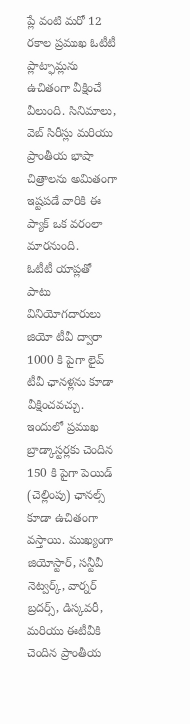ప్లే వంటి మరో 12 రకాల ప్రముఖ ఓటీటీ ప్లాట్ఫామ్లను ఉచితంగా వీక్షించే వీలుంది. సినిమాలు, వెబ్ సిరీస్లు మరియు ప్రాంతీయ భాషా చిత్రాలను అమితంగా ఇష్టపడే వారికి ఈ ప్యాక్ ఒక వరంలా మారనుంది.
ఓటీటీ యాప్లతో పాటు వినియోగదారులు జియో టీవీ ద్వారా 1000 కి పైగా లైవ్ టీవీ ఛానళ్లను కూడా వీక్షించవచ్చు. ఇందులో ప్రముఖ బ్రాడ్కాస్టర్లకు చెందిన 150 కి పైగా పెయిడ్ (చెల్లింపు) ఛానల్స్ కూడా ఉచితంగా వస్తాయి. ముఖ్యంగా జియోస్టార్, సన్టీవీ నెట్వర్క్, వార్నర్ బ్రదర్స్, డిస్కవరీ, మరియు ఈటీవీకి చెందిన ప్రాంతీయ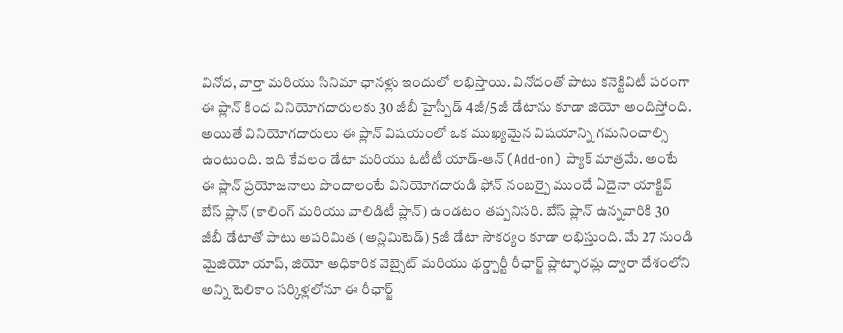వినోద, వార్తా మరియు సినిమా ఛానళ్లు ఇందులో లభిస్తాయి. వినోదంతో పాటు కనెక్టివిటీ పరంగా ఈ ప్లాన్ కింద వినియోగదారులకు 30 జీబీ హైస్పీడ్ 4జీ/5జీ డేటాను కూడా జియో అందిస్తోంది.
అయితే వినియోగదారులు ఈ ప్లాన్ విషయంలో ఒక ముఖ్యమైన విషయాన్ని గమనించాల్సి ఉంటుంది. ఇది కేవలం డేటా మరియు ఓటీటీ యాడ్-ఆన్ (Add-on) ప్యాక్ మాత్రమే. అంటే ఈ ప్లాన్ ప్రయోజనాలు పొందాలంటే వినియోగదారుడి ఫోన్ నంబర్పై ముందే ఏదైనా యాక్టివ్ బేస్ ప్లాన్ (కాలింగ్ మరియు వాలిడిటీ ప్లాన్) ఉండటం తప్పనిసరి. బేస్ ప్లాన్ ఉన్నవారికి 30 జీబీ డేటాతో పాటు అపరిమిత (అన్లిమిటెడ్) 5జీ డేటా సౌకర్యం కూడా లభిస్తుంది. మే 27 నుండి మైజియో యాప్, జియో అధికారిక వెబ్సైట్ మరియు థర్డ్పార్టీ రీఛార్జ్ ప్లాట్ఫారమ్ల ద్వారా దేశంలోని అన్ని టెలికాం సర్కిళ్లలోనూ ఈ రీఛార్జ్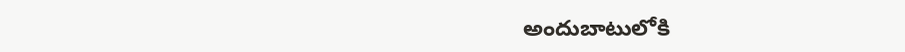అందుబాటులోకి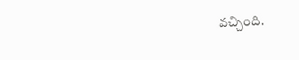వచ్చింది.